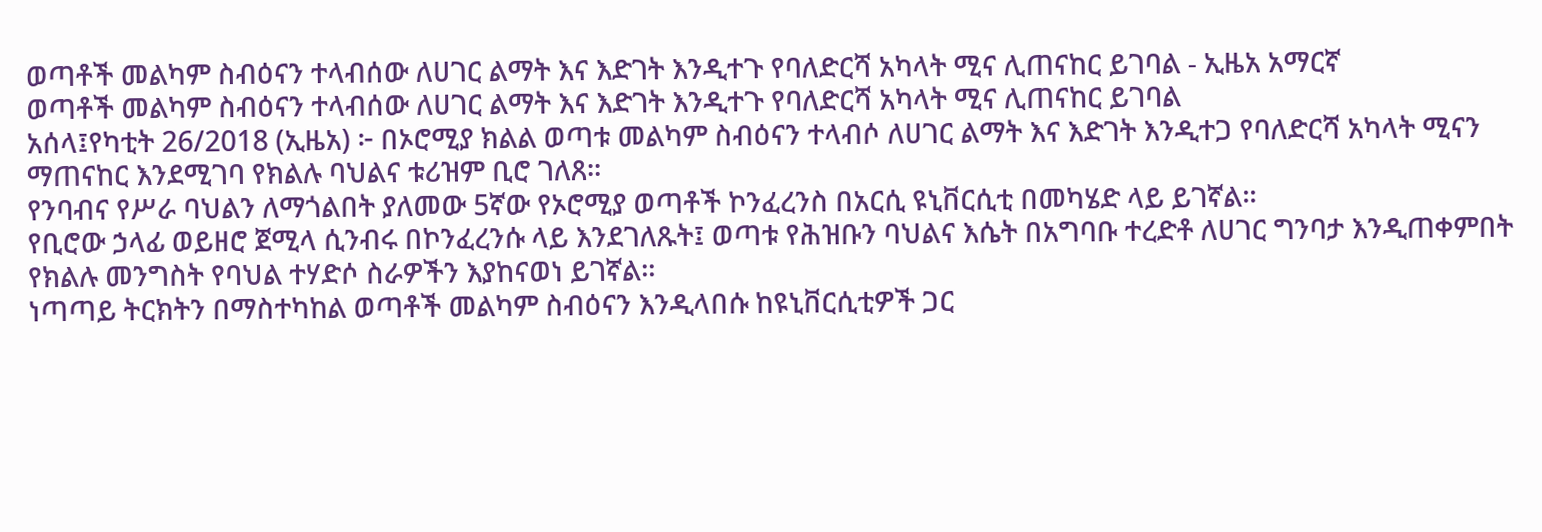ወጣቶች መልካም ስብዕናን ተላብሰው ለሀገር ልማት እና እድገት እንዲተጉ የባለድርሻ አካላት ሚና ሊጠናከር ይገባል - ኢዜአ አማርኛ
ወጣቶች መልካም ስብዕናን ተላብሰው ለሀገር ልማት እና እድገት እንዲተጉ የባለድርሻ አካላት ሚና ሊጠናከር ይገባል
አሰላ፤የካቲት 26/2018 (ኢዜአ) ፦ በኦሮሚያ ክልል ወጣቱ መልካም ስብዕናን ተላብሶ ለሀገር ልማት እና እድገት እንዲተጋ የባለድርሻ አካላት ሚናን ማጠናከር እንደሚገባ የክልሉ ባህልና ቱሪዝም ቢሮ ገለጸ።
የንባብና የሥራ ባህልን ለማጎልበት ያለመው 5ኛው የኦሮሚያ ወጣቶች ኮንፈረንስ በአርሲ ዩኒቨርሲቲ በመካሄድ ላይ ይገኛል።
የቢሮው ኃላፊ ወይዘሮ ጀሚላ ሲንብሩ በኮንፈረንሱ ላይ እንደገለጹት፤ ወጣቱ የሕዝቡን ባህልና እሴት በአግባቡ ተረድቶ ለሀገር ግንባታ እንዲጠቀምበት የክልሉ መንግስት የባህል ተሃድሶ ስራዎችን እያከናወነ ይገኛል።
ነጣጣይ ትርክትን በማስተካከል ወጣቶች መልካም ስብዕናን እንዲላበሱ ከዩኒቨርሲቲዎች ጋር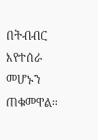በትብብር እየተሰራ መሆኑን ጠቁመዋል።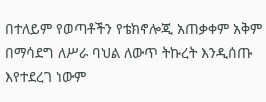በተለይም የወጣቶችን የቴክኖሎጂ አጠቃቀም አቅም በማሳደግ ለሥራ ባህል ለውጥ ትኩረት እንዲሰጡ እየተደረገ ነውም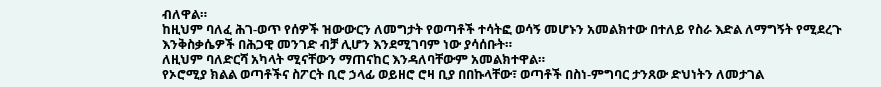ብለዋል።
ከዚህም ባለፈ ሕገ-ወጥ የሰዎች ዝውውርን ለመግታት የወጣቶች ተሳትፎ ወሳኝ መሆኑን አመልክተው በተለይ የስራ እድል ለማግኝት የሚደረጉ እንቅስቃሴዎች በሕጋዊ መንገድ ብቻ ሊሆን እንደሚገባም ነው ያሳሰቡት።
ለዚህም ባለድርሻ አካላት ሚናቸውን ማጠናከር እንዳለባቸውም አመልክተዋል።
የኦሮሚያ ክልል ወጣቶችና ስፖርት ቢሮ ኃላፊ ወይዘሮ ሮዛ ቢያ በበኩላቸው፣ ወጣቶች በስነ-ምግባር ታንጸው ድህነትን ለመታገል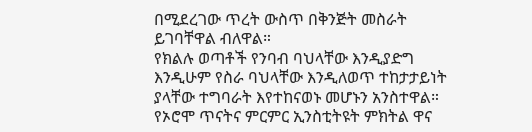በሚደረገው ጥረት ውስጥ በቅንጅት መስራት ይገባቸዋል ብለዋል።
የክልሉ ወጣቶች የንባብ ባህላቸው እንዲያድግ እንዲሁም የስራ ባህላቸው እንዲለወጥ ተከታታይነት ያላቸው ተግባራት እየተከናወኑ መሆኑን አንስተዋል።
የኦሮሞ ጥናትና ምርምር ኢንስቲትዩት ምክትል ዋና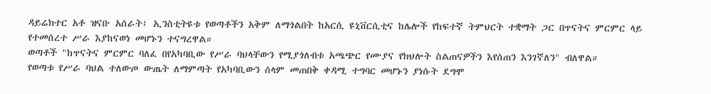ዳይሬክተር አቶ ዝናቡ አሰራት፤ ኢንስቲትዩቱ የወጣቶችን አቅም ለማጎልበት ከአርሲ ዩኒቨርሲቲና ከሌሎች የከፍተኛ ትምህርት ተቋማት ጋር በጥናትና ምርምር ላይ የተመሰረተ ሥራ እያከናወነ መሆኑን ተናግረዋል።
ወጣቶች "ከጥናትና ምርምር ባለፈ በየአካባቢው የሥራ ባህላቸውን የሚያጎለብቱ አጫጭር የሙያና የክህሎት ስልጠናዎችን እየሰጠን እንገኛለን" ብለዋል።
የወጣቱ የሥራ ባህል ተለውጦ ውጤት ለማምጣት የአካባቢውን ሰላም መጠበቅ ቀዳሚ ተግባር መሆኑን ያነሱት ደግሞ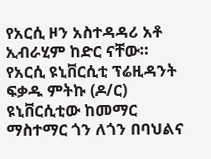የአርሲ ዞን አስተዳዳሪ አቶ ኢብራሂም ከድር ናቸው።
የአርሲ ዩኒቨርሲቲ ፕሬዚዳንት ፍቃዱ ምትኩ (ዶ/ር) ዩኒቨርሲቲው ከመማር ማስተማር ጎን ለጎን በባህልና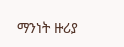ማንነት ዙሪያ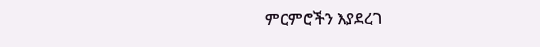ምርምሮችን እያደረገ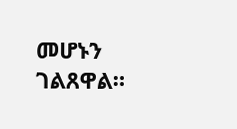መሆኑን ገልጸዋል።